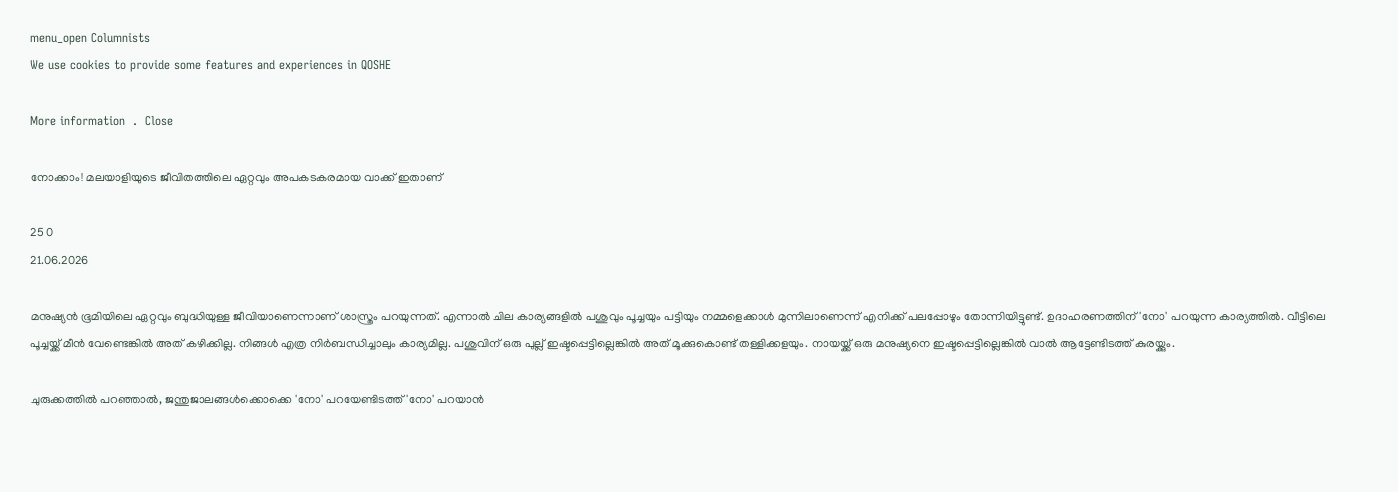menu_open Columnists
We use cookies to provide some features and experiences in QOSHE

More information  .  Close

നോക്കാം! മലയാളിയുടെ ജീവിതത്തിലെ ഏറ്റവും അപകടകരമായ വാക്ക് ഇതാണ്

25 0
21.06.2026

മനുഷ്യൻ ഭൂമിയിലെ ഏറ്റവും ബുദ്ധിയുള്ള ജീവിയാണെന്നാണ് ശാസ്ത്രം പറയുന്നത്. എന്നാൽ ചില കാര്യങ്ങളിൽ പശുവും പൂച്ചയും പട്ടിയും നമ്മളെക്കാൾ മുന്നിലാണെന്ന് എനിക്ക് പലപ്പോഴും തോന്നിയിട്ടുണ്ട്. ഉദാഹരണത്തിന് 'നോ' പറയുന്ന കാര്യത്തിൽ. വീട്ടിലെ പൂച്ചയ്ക്ക് മീൻ വേണ്ടെങ്കിൽ അത് കഴിക്കില്ല. നിങ്ങൾ എത്ര നിർബന്ധിച്ചാലും കാര്യമില്ല. പശുവിന് ഒരു പുല്ല് ഇഷ്ടപ്പെട്ടില്ലെങ്കിൽ അത് മൂക്കുകൊണ്ട് തള്ളിക്കളയും. നായയ്ക്ക് ഒരു മനുഷ്യനെ ഇഷ്ടപ്പെട്ടില്ലെങ്കിൽ വാൽ ആട്ടേണ്ടിടത്ത് കുരയ്ക്കും.

ചുരുക്കത്തിൽ പറഞ്ഞാൽ, ജന്തുജാലങ്ങൾക്കൊക്കെ 'നോ' പറയേണ്ടിടത്ത് 'നോ' പറയാൻ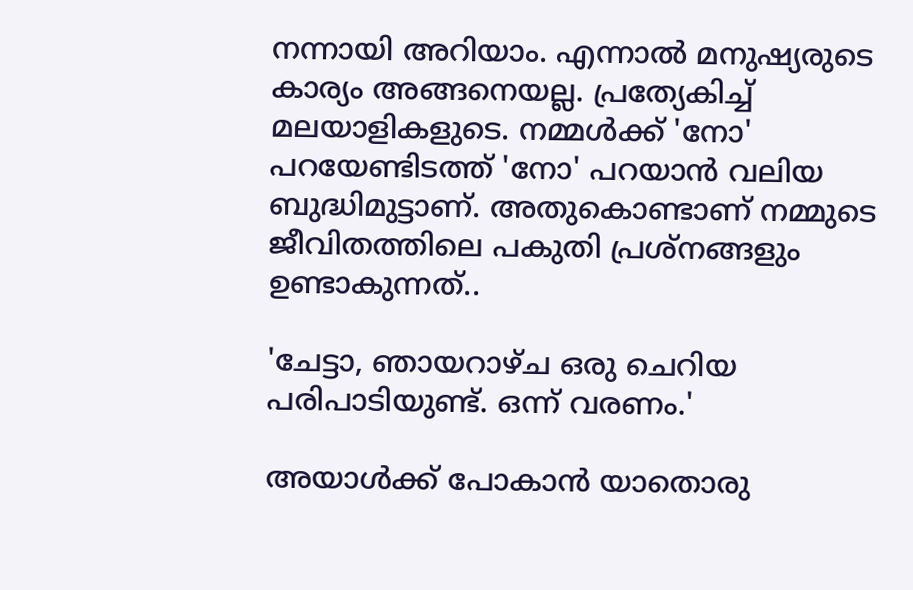നന്നായി അറിയാം. എന്നാൽ മനുഷ്യരുടെ കാര്യം അങ്ങനെയല്ല. പ്രത്യേകിച്ച് മലയാളികളുടെ. നമ്മൾക്ക് 'നോ' പറയേണ്ടിടത്ത് 'നോ' പറയാൻ വലിയ ബുദ്ധിമുട്ടാണ്. അതുകൊണ്ടാണ് നമ്മുടെ ജീവിതത്തിലെ പകുതി പ്രശ്‌നങ്ങളും ഉണ്ടാകുന്നത്..

'ചേട്ടാ, ഞായറാഴ്ച ഒരു ചെറിയ പരിപാടിയുണ്ട്. ഒന്ന് വരണം.'

അയാൾക്ക് പോകാൻ യാതൊരു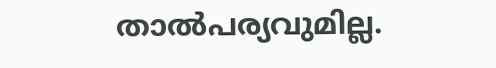താൽപര്യവുമില്ല.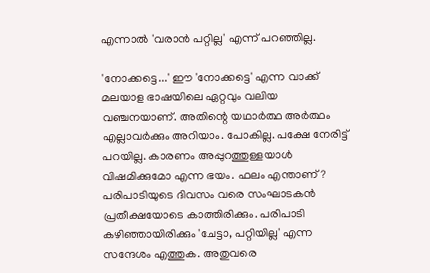എന്നാൽ 'വരാൻ പറ്റില്ല' എന്ന് പറഞ്ഞില്ല.

'നോക്കട്ടെ...' ഈ 'നോക്കട്ടെ' എന്ന വാക്ക് മലയാള ഭാഷയിലെ ഏറ്റവും വലിയ വഞ്ചനയാണ്. അതിന്റെ യഥാർത്ഥ അർത്ഥം എല്ലാവർക്കും അറിയാം. പോകില്ല. പക്ഷേ നേരിട്ട് പറയില്ല. കാരണം അപ്പുറത്തുള്ളയാൾ വിഷമിക്കുമോ എന്ന ഭയം. ഫലം എന്താണ്? പരിപാടിയുടെ ദിവസം വരെ സംഘാടകൻ പ്രതീക്ഷയോടെ കാത്തിരിക്കും. പരിപാടി കഴിഞ്ഞായിരിക്കും 'ചേട്ടാ, പറ്റിയില്ല' എന്ന സന്ദേശം എത്തുക. അതുവരെ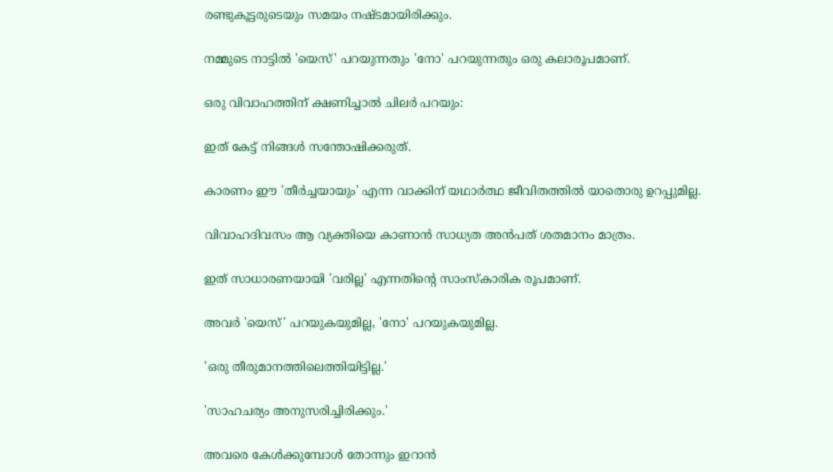രണ്ടുകൂട്ടരുടെയും സമയം നഷ്ടമായിരിക്കും.

നമ്മുടെ നാട്ടിൽ 'യെസ്' പറയുന്നതും 'നോ' പറയുന്നതും ഒരു കലാരൂപമാണ്.

ഒരു വിവാഹത്തിന് ക്ഷണിച്ചാൽ ചിലർ പറയും:

ഇത് കേട്ട് നിങ്ങൾ സന്തോഷിക്കരുത്.

കാരണം ഈ 'തീർച്ചയായും' എന്ന വാക്കിന് യഥാർത്ഥ ജീവിതത്തിൽ യാതൊരു ഉറപ്പുമില്ല.

വിവാഹദിവസം ആ വ്യക്തിയെ കാണാൻ സാധ്യത അൻപത് ശതമാനം മാത്രം.

ഇത് സാധാരണയായി 'വരില്ല' എന്നതിന്റെ സാംസ്‌കാരിക രൂപമാണ്.

അവർ 'യെസ്' പറയുകയുമില്ല, 'നോ' പറയുകയുമില്ല.

'ഒരു തീരുമാനത്തിലെത്തിയിട്ടില്ല.'

'സാഹചര്യം അനുസരിച്ചിരിക്കും.'

അവരെ കേൾക്കുമ്പോൾ തോന്നും ഇറാൻ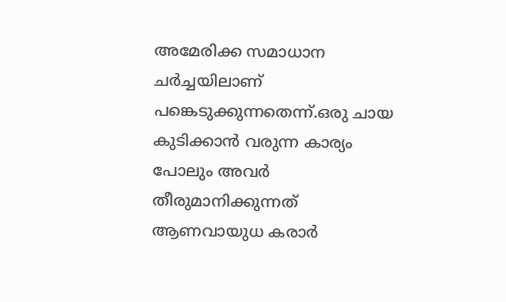അമേരിക്ക സമാധാന ചർച്ചയിലാണ് പങ്കെടുക്കുന്നതെന്ന്.ഒരു ചായ കുടിക്കാൻ വരുന്ന കാര്യം പോലും അവർ തീരുമാനിക്കുന്നത് ആണവായുധ കരാർ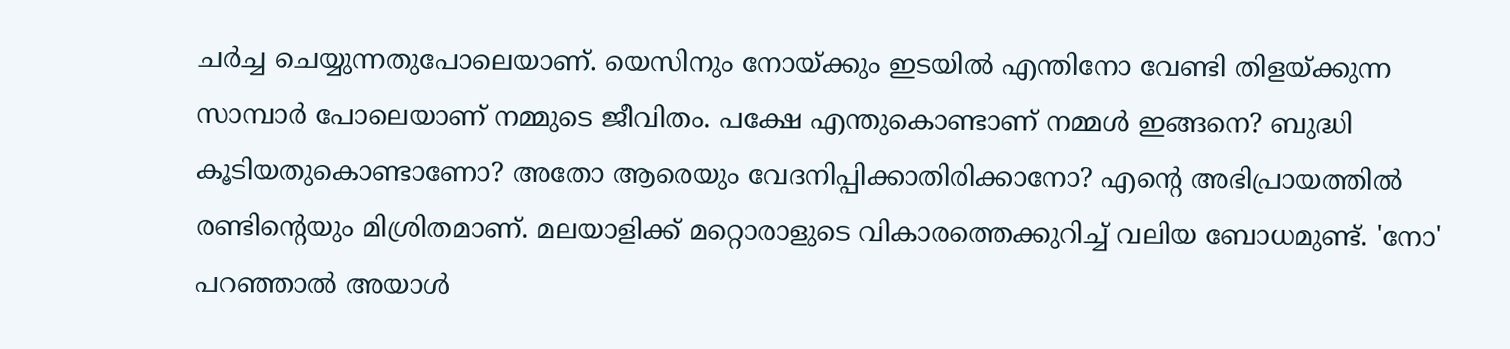ചർച്ച ചെയ്യുന്നതുപോലെയാണ്. യെസിനും നോയ്ക്കും ഇടയിൽ എന്തിനോ വേണ്ടി തിളയ്ക്കുന്ന സാമ്പാർ പോലെയാണ് നമ്മുടെ ജീവിതം. പക്ഷേ എന്തുകൊണ്ടാണ് നമ്മൾ ഇങ്ങനെ? ബുദ്ധി കൂടിയതുകൊണ്ടാണോ? അതോ ആരെയും വേദനിപ്പിക്കാതിരിക്കാനോ? എന്റെ അഭിപ്രായത്തിൽ രണ്ടിന്റെയും മിശ്രിതമാണ്. മലയാളിക്ക് മറ്റൊരാളുടെ വികാരത്തെക്കുറിച്ച് വലിയ ബോധമുണ്ട്. 'നോ' പറഞ്ഞാൽ അയാൾ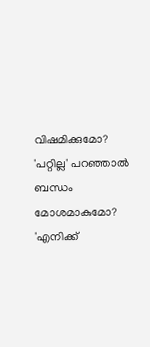വിഷമിക്കുമോ? 'പറ്റില്ല' പറഞ്ഞാൽ ബന്ധം മോശമാകുമോ? 'എനിക്ക്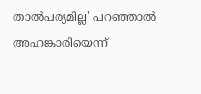താൽപര്യമില്ല' പറഞ്ഞാൽ അഹങ്കാരിയെന്ന്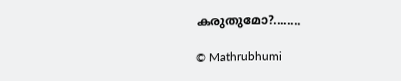കരുതുമോ?........

© Mathrubhumi